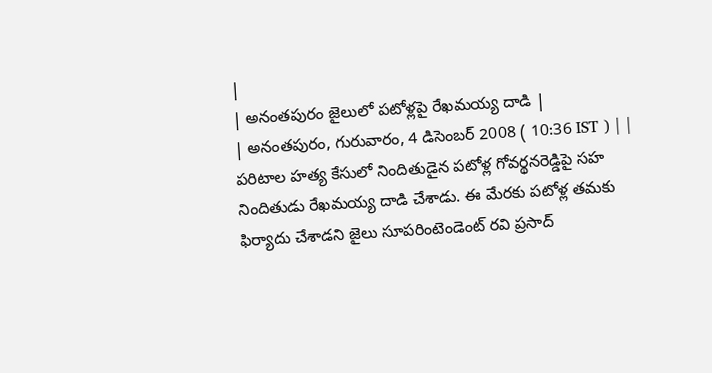|
| అనంతపురం జైలులో పటోళ్లపై రేఖమయ్య దాడి |
| అనంతపురం, గురువారం, 4 డిసెంబర్ 2008 ( 10:36 IST ) | |
పరిటాల హత్య కేసులో నిందితుడైన పటోళ్ల గోవర్థనరెడ్డిపై సహ నిందితుడు రేఖమయ్య దాడి చేశాడు. ఈ మేరకు పటోళ్ల తమకు ఫిర్యాదు చేశాడని జైలు సూపరింటెండెంట్ రవి ప్రసాద్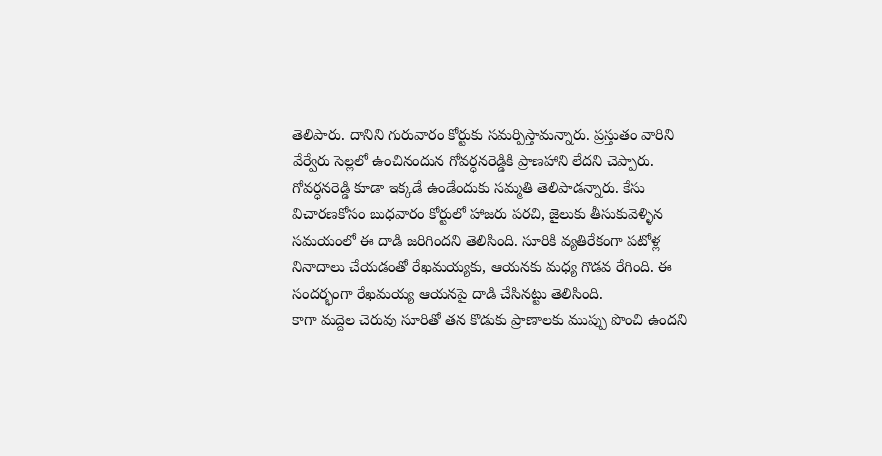తెలిపారు. దానిని గురువారం కోర్టుకు సమర్పిస్తామన్నారు. ప్రస్తుతం వారిని వేర్వేరు సెల్లలో ఉంచినందున గోవర్ధనరెడ్డికి ప్రాణహాని లేదని చెప్పారు.
గోవర్ధనరెడ్డి కూడా ఇక్కడే ఉండేందుకు సమ్మతి తెలిపాడన్నారు. కేసు విచారణకోసం బుధవారం కోర్టులో హాజరు పరచి, జైలుకు తీసుకువెళ్ళిన సమయంలో ఈ దాడి జరిగిందని తెలిసింది. సూరికి వ్యతిరేకంగా పటోళ్ల నినాదాలు చేయడంతో రేఖమయ్యకు, ఆయనకు మధ్య గొడవ రేగింది. ఈ సందర్భంగా రేఖమయ్య ఆయనపై దాడి చేసినట్టు తెలిసింది.
కాగా మద్దెల చెరువు సూరితో తన కొడుకు ప్రాణాలకు ముప్పు పొంచి ఉందని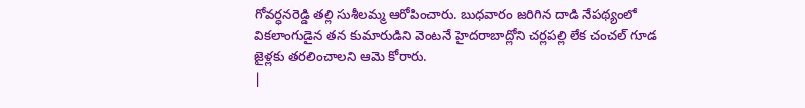గోవర్ధనరెడ్డి తల్లి సుశీలమ్మ ఆరోపించారు. బుధవారం జరిగిన దాడి నేపథ్యంలో వికలాంగుడైన తన కుమారుడిని వెంటనే హైదరాబాద్లోని చర్లపల్లి లేక చంచల్ గూడ జైళ్లకు తరలించాలని ఆమె కోరారు.
|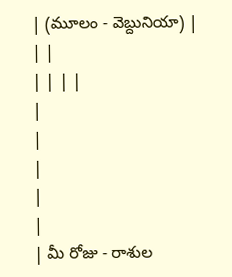| (మూలం - వెబ్దునియా) |
| |
| | | |
|
|
|
|
|
| మీ రోజు - రాశుల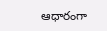ఆధారంగా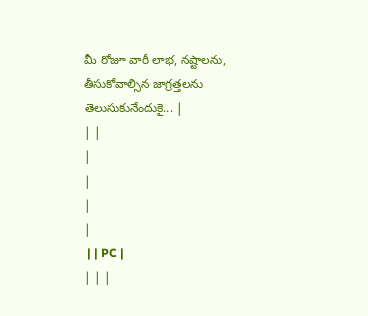మీ రోజూ వారీ లాభ, నష్టాలను, తీసుకోవాల్సిన జాగ్రత్తలను తెలుసుకునేందుకై... |
| |
|
|
|
|
 | | PC |
| | |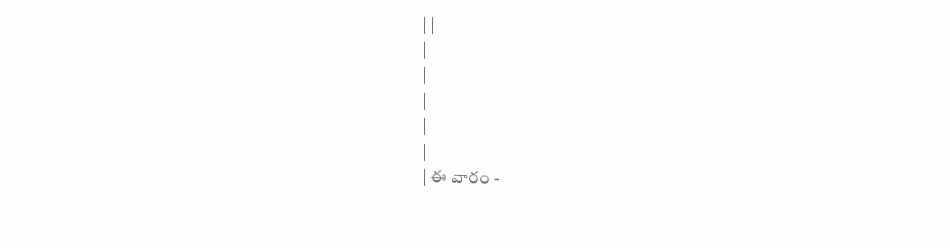| |
|
|
|
|
|
| ఈ వారం -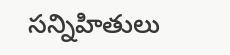సన్నిహితులు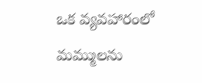ఒక వ్యవహారంలో మమ్ములను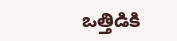ఒత్తిడికి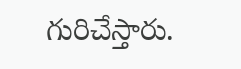గురిచేస్తారు.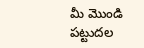మీ మొండి పట్టుదల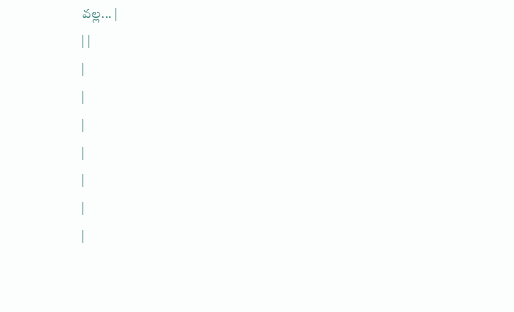వల్ల... |
| |
|
|
|
|
|
|
|